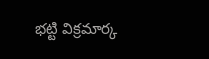భట్టి విక్రమార్క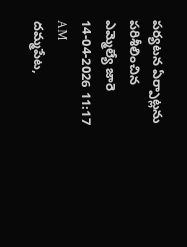పర్యటన ఏర్పాట్లను పరిశీలించిన ఎమ్మెల్యే జారె
14-04-2026 11:17 AM
దమ్మపేట,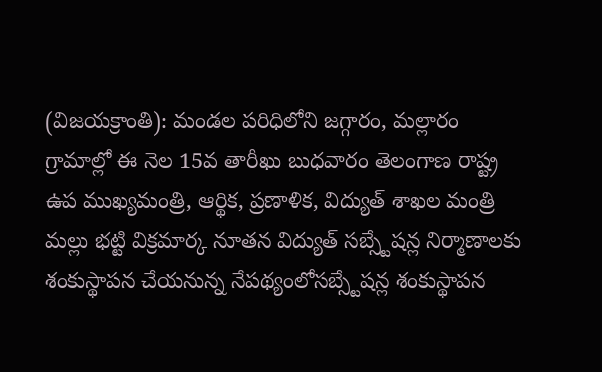(విజయక్రాంతి): మండల పరిధిలోని జగ్గారం, మల్లారం గ్రామాల్లో ఈ నెల 15వ తారీఖు బుధవారం తెలంగాణ రాష్ట్ర ఉప ముఖ్యమంత్రి, ఆర్థిక, ప్రణాళిక, విద్యుత్ శాఖల మంత్రి మల్లు భట్టి విక్రమార్క నూతన విద్యుత్ సబ్స్టేషన్ల నిర్మాణాలకు శంకుస్థాపన చేయనున్న నేపథ్యంలోసబ్స్టేషన్ల శంకుస్థాపన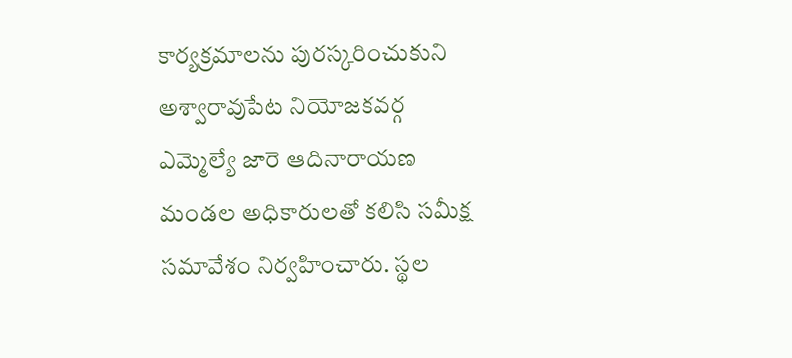కార్యక్రమాలను పురస్కరించుకుని అశ్వారావుపేట నియోజకవర్గ ఎమ్మెల్యే జారె ఆదినారాయణ మండల అధికారులతో కలిసి సమీక్ష సమావేశం నిర్వహించారు. స్థల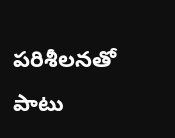పరిశీలనతో పాటు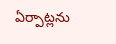ఏర్పాట్లను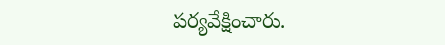పర్యవేక్షించారు.